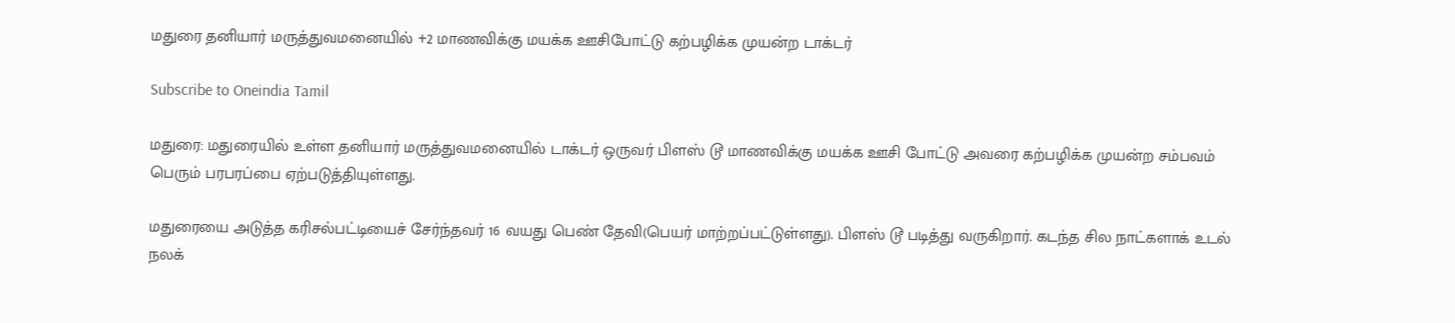மதுரை தனியார் மருத்துவமனையில் +2 மாணவிக்கு மயக்க ஊசிபோட்டு கற்பழிக்க முயன்ற டாக்டர்

Subscribe to Oneindia Tamil

மதுரை: மதுரையில் உள்ள தனியார் மருத்துவமனையில் டாக்டர் ஒருவர் பிளஸ் டூ மாணவிக்கு மயக்க ஊசி போட்டு அவரை கற்பழிக்க முயன்ற சம்பவம் பெரும் பரபரப்பை ஏற்படுத்தியுள்ளது.

மதுரையை அடுத்த கரிசல்பட்டியைச் சேர்ந்தவர் 16 வயது பெண் தேவி(பெயர் மாற்றப்பட்டுள்ளது). பிளஸ் டூ படித்து வருகிறார். கடந்த சில நாட்களாக் உடல் நலக்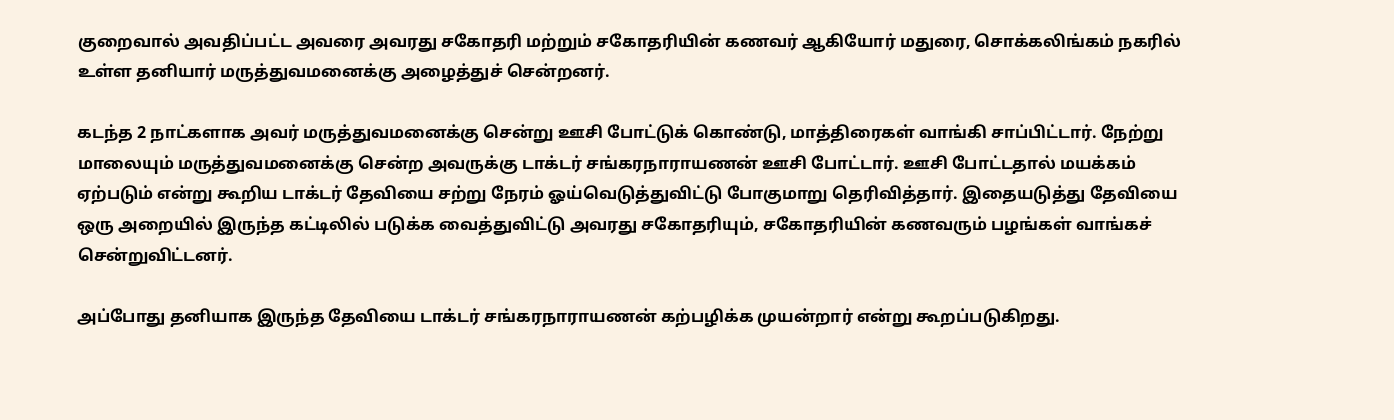குறைவால் அவதிப்பட்ட அவரை அவரது சகோதரி மற்றும் சகோதரியின் கணவர் ஆகியோர் மதுரை, சொக்கலிங்கம் நகரில் உள்ள தனியார் மருத்துவமனைக்கு அழைத்துச் சென்றனர்.

கடந்த 2 நாட்களாக அவர் மருத்துவமனைக்கு சென்று ஊசி போட்டுக் கொண்டு, மாத்திரைகள் வாங்கி சாப்பிட்டார். நேற்று மாலையும் மருத்துவமனைக்கு சென்ற அவருக்கு டாக்டர் சங்கரநாராயணன் ஊசி போட்டார். ஊசி போட்டதால் மயக்கம் ஏற்படும் என்று கூறிய டாக்டர் தேவியை சற்று நேரம் ஓய்வெடுத்துவிட்டு போகுமாறு தெரிவித்தார். இதையடுத்து தேவியை ஒரு அறையில் இருந்த கட்டிலில் படுக்க வைத்துவிட்டு அவரது சகோதரியும், சகோதரியின் கணவரும் பழங்கள் வாங்கச் சென்றுவிட்டனர்.

அப்போது தனியாக இருந்த தேவியை டாக்டர் சங்கரநாராயணன் கற்பழிக்க முயன்றார் என்று கூறப்படுகிறது.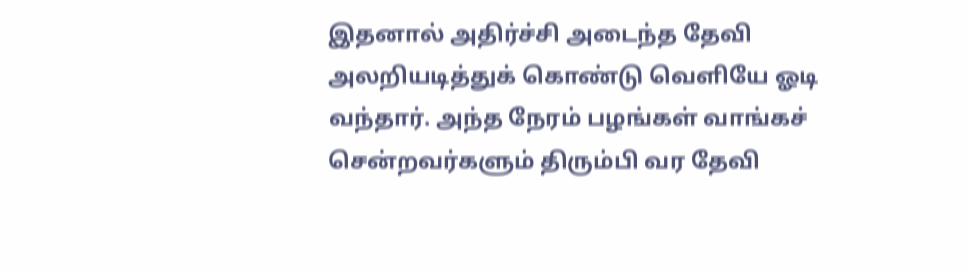இதனால் அதிர்ச்சி அடைந்த தேவி அலறியடித்துக் கொண்டு வெளியே ஓடி வந்தார். அந்த நேரம் பழங்கள் வாங்கச் சென்றவர்களும் திரும்பி வர தேவி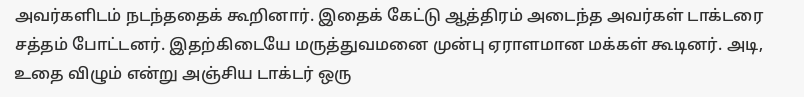அவர்களிடம் நடந்ததைக் கூறினார். இதைக் கேட்டு ஆத்திரம் அடைந்த அவர்கள் டாக்டரை சத்தம் போட்டனர். இதற்கிடையே மருத்துவமனை முன்பு ஏராளமான மக்கள் கூடினர். அடி, உதை விழும் என்று அஞ்சிய டாக்டர் ஒரு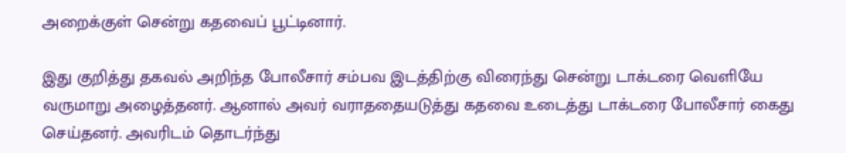அறைக்குள் சென்று கதவைப் பூட்டினார்.

இது குறித்து தகவல் அறிந்த போலீசார் சம்பவ இடத்திற்கு விரைந்து சென்று டாக்டரை வெளியே வருமாறு அழைத்தனர். ஆனால் அவர் வராததையடுத்து கதவை உடைத்து டாக்டரை போலீசார் கைது செய்தனர். அவரிடம் தொடர்ந்து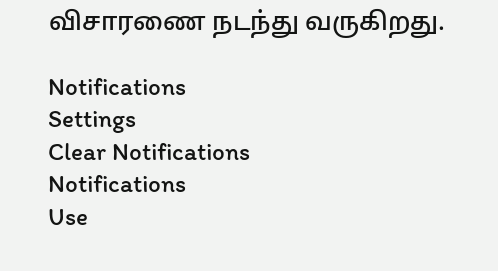விசாரணை நடந்து வருகிறது.

Notifications
Settings
Clear Notifications
Notifications
Use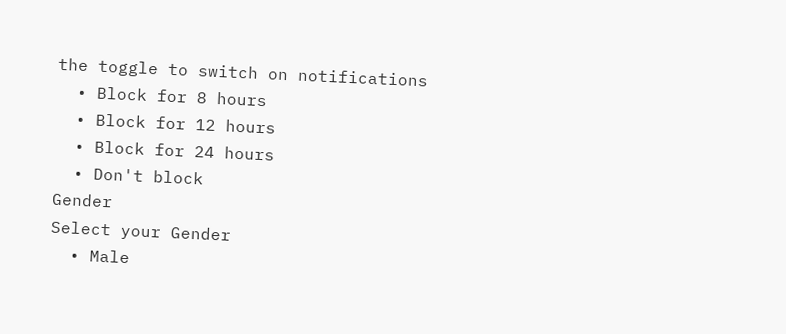the toggle to switch on notifications
  • Block for 8 hours
  • Block for 12 hours
  • Block for 24 hours
  • Don't block
Gender
Select your Gender
  • Male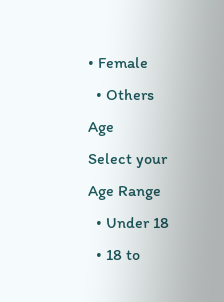• Female
  • Others
Age
Select your Age Range
  • Under 18
  • 18 to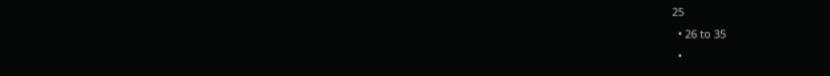25
  • 26 to 35
  •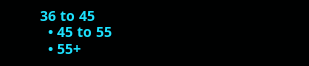36 to 45
  • 45 to 55
  • 55+